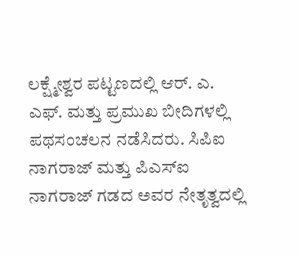ಲಕ್ಷ್ಮೇಶ್ವರ ಪಟ್ಟಣದಲ್ಲಿ ಆರ್. ಎ. ಎಫ್. ಮತ್ತು ಪ್ರಮುಖ ಬೀದಿಗಳಲ್ಲಿ ಪಥಸಂಚಲನ ನಡೆಸಿದರು. ಸಿಪಿಐ ನಾಗರಾಜ್ ಮತ್ತು ಪಿಎಸ್‍ಐ ನಾಗರಾಜ್ ಗಡದ ಅವರ ನೇತೃತ್ವದಲ್ಲಿ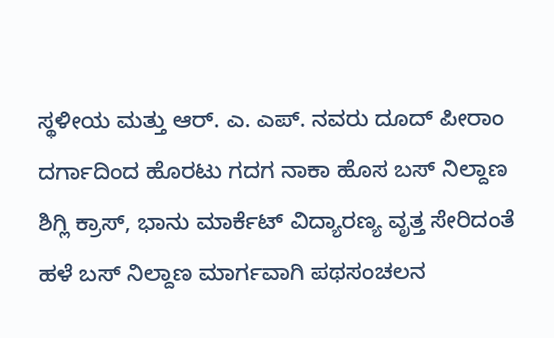ಸ್ಥಳೀಯ ಮತ್ತು ಆರ್. ಎ. ಎಪ್. ನವರು ದೂದ್ ಪೀರಾಂ ದರ್ಗಾದಿಂದ ಹೊರಟು ಗದಗ ನಾಕಾ ಹೊಸ ಬಸ್ ನಿಲ್ದಾಣ ಶಿಗ್ಲಿ ಕ್ರಾಸ್, ಭಾನು ಮಾರ್ಕೆಟ್ ವಿದ್ಯಾರಣ್ಯ ವೃತ್ತ ಸೇರಿದಂತೆ ಹಳೆ ಬಸ್ ನಿಲ್ದಾಣ ಮಾರ್ಗವಾಗಿ ಪಥಸಂಚಲನ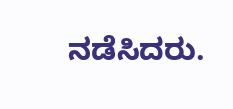ನಡೆಸಿದರು.